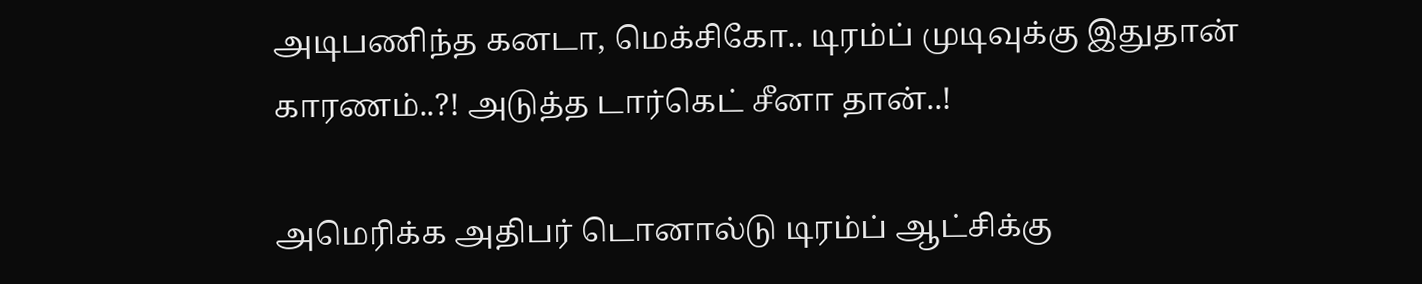அடிபணிந்த கனடா, மெக்சிகோ.. டிரம்ப் முடிவுக்கு இதுதான் காரணம்..?! அடுத்த டார்கெட் சீனா தான்..!

அமெரிக்க அதிபர் டொனால்டு டிரம்ப் ஆட்சிக்கு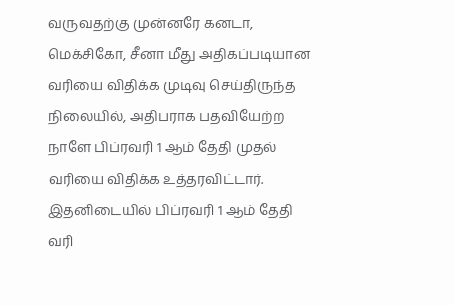வருவதற்கு முன்னரே கனடா, மெக்சிகோ, சீனா மீது அதிகப்படியான வரியை விதிக்க முடிவு செய்திருந்த நிலையில், அதிபராக பதவியேற்ற நாளே பிப்ரவரி 1 ஆம் தேதி முதல் வரியை விதிக்க உத்தரவிட்டார். இதனிடையில் பிப்ரவரி 1 ஆம் தேதி வரி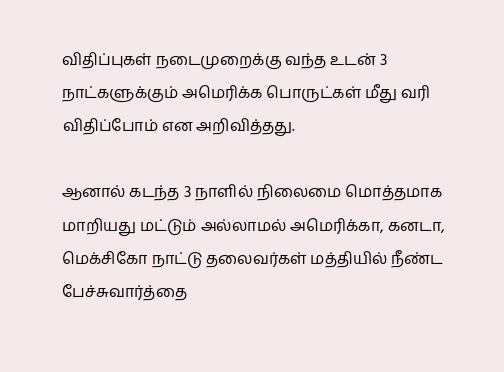விதிப்புகள் நடைமுறைக்கு வந்த உடன் 3 நாட்களுக்கும் அமெரிக்க பொருட்கள் மீது வரி விதிப்போம் என அறிவித்தது.

ஆனால் கடந்த 3 நாளில் நிலைமை மொத்தமாக மாறியது மட்டும் அல்லாமல் அமெரிக்கா, கனடா, மெக்சிகோ நாட்டு தலைவர்கள் மத்தியில் நீண்ட பேச்சுவார்த்தை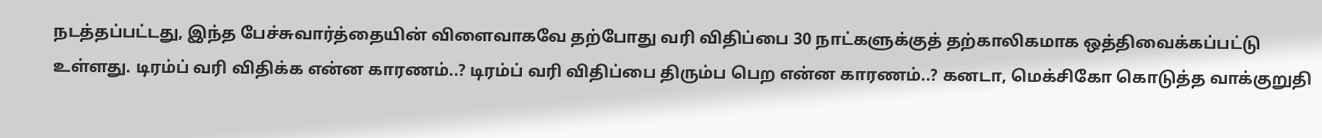நடத்தப்பட்டது, இந்த பேச்சுவார்த்தையின் விளைவாகவே தற்போது வரி விதிப்பை 30 நாட்களுக்குத் தற்காலிகமாக ஒத்திவைக்கப்பட்டு உள்ளது. டிரம்ப் வரி விதிக்க என்ன காரணம்..? டிரம்ப் வரி விதிப்பை திரும்ப பெற என்ன காரணம்..? கனடா, மெக்சிகோ கொடுத்த வாக்குறுதி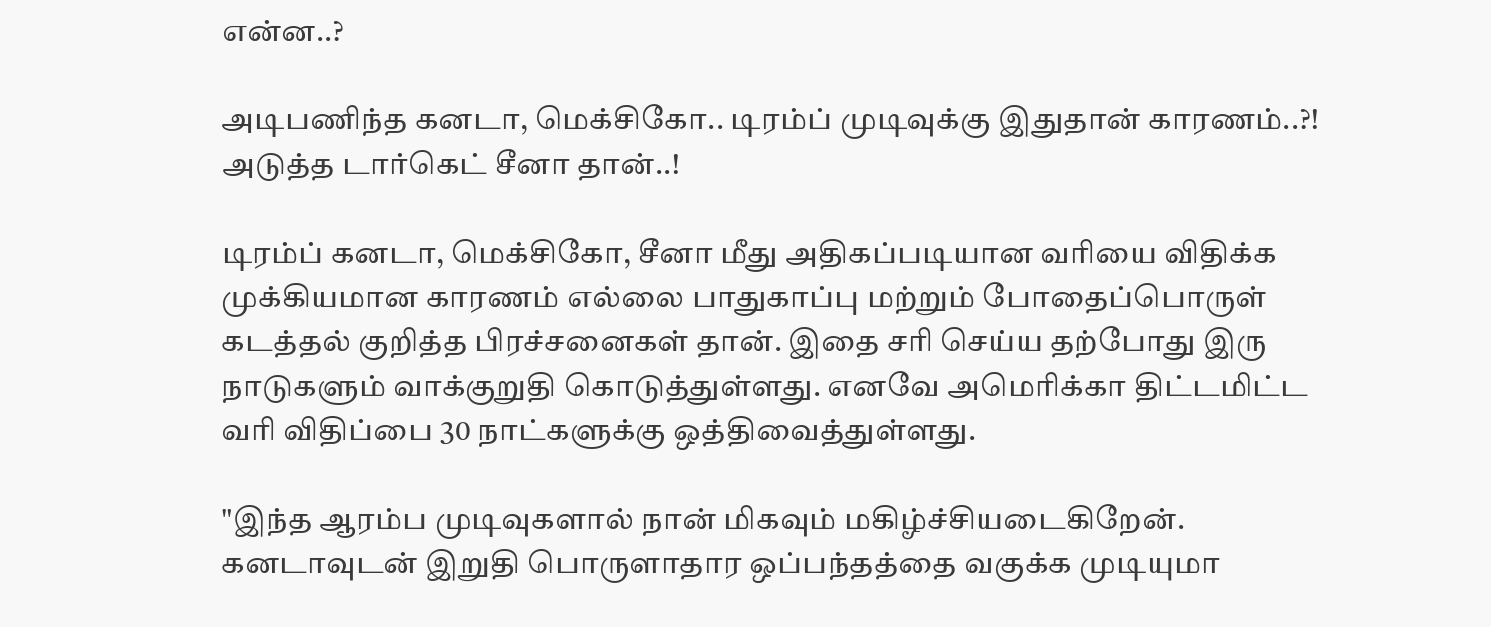என்ன..?

அடிபணிந்த கனடா, மெக்சிகோ.. டிரம்ப் முடிவுக்கு இதுதான் காரணம்..?! அடுத்த டார்கெட் சீனா தான்..!

டிரம்ப் கனடா, மெக்சிகோ, சீனா மீது அதிகப்படியான வரியை விதிக்க முக்கியமான காரணம் எல்லை பாதுகாப்பு மற்றும் போதைப்பொருள் கடத்தல் குறித்த பிரச்சனைகள் தான். இதை சரி செய்ய தற்போது இரு நாடுகளும் வாக்குறுதி கொடுத்துள்ளது. எனவே அமெரிக்கா திட்டமிட்ட வரி விதிப்பை 30 நாட்களுக்கு ஒத்திவைத்துள்ளது.

"இந்த ஆரம்ப முடிவுகளால் நான் மிகவும் மகிழ்ச்சியடைகிறேன். கனடாவுடன் இறுதி பொருளாதார ஒப்பந்தத்தை வகுக்க முடியுமா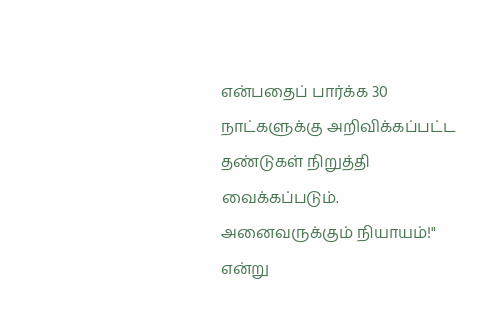என்பதைப் பார்க்க 30 நாட்களுக்கு அறிவிக்கப்பட்ட தண்டுகள் நிறுத்தி வைக்கப்படும். அனைவருக்கும் நியாயம்!" என்று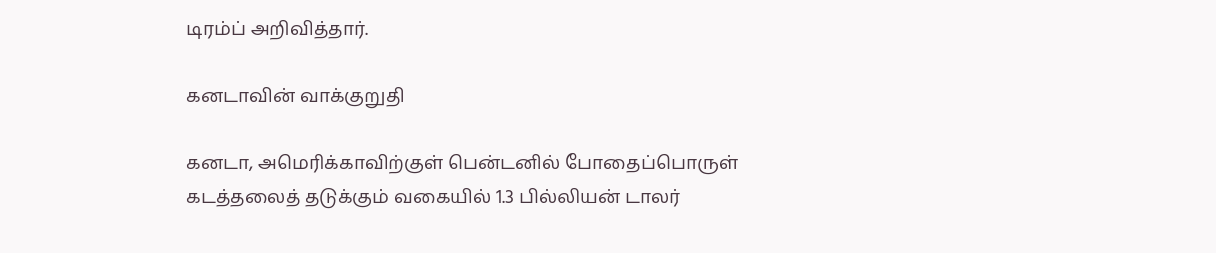டிரம்ப் அறிவித்தார்.

கனடாவின் வாக்குறுதி

கனடா, அமெரிக்காவிற்குள் பென்டனில் போதைப்பொருள் கடத்தலைத் தடுக்கும் வகையில் 1.3 பில்லியன் டாலர்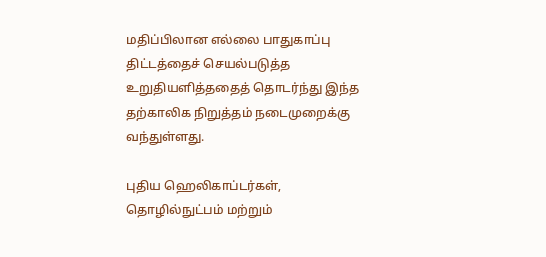மதிப்பிலான எல்லை பாதுகாப்பு திட்டத்தைச் செயல்படுத்த உறுதியளித்ததைத் தொடர்ந்து இந்த தற்காலிக நிறுத்தம் நடைமுறைக்கு வந்துள்ளது.

புதிய ஹெலிகாப்டர்கள், தொழில்நுட்பம் மற்றும்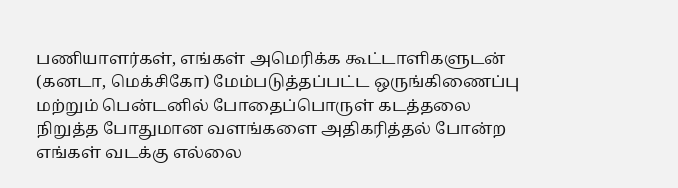பணியாளர்கள், எங்கள் அமெரிக்க கூட்டாளிகளுடன் (கனடா, மெக்சிகோ) மேம்படுத்தப்பட்ட ஒருங்கிணைப்பு மற்றும் பென்டனில் போதைப்பொருள் கடத்தலை நிறுத்த போதுமான வளங்களை அதிகரித்தல் போன்ற எங்கள் வடக்கு எல்லை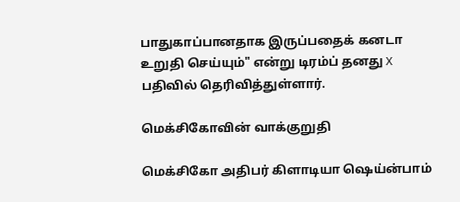பாதுகாப்பானதாக இருப்பதைக் கனடா உறுதி செய்யும்" என்று டிரம்ப் தனது X பதிவில் தெரிவித்துள்ளார்.

மெக்சிகோவின் வாக்குறுதி

மெக்சிகோ அதிபர் கிளாடியா ஷெய்ன்பாம்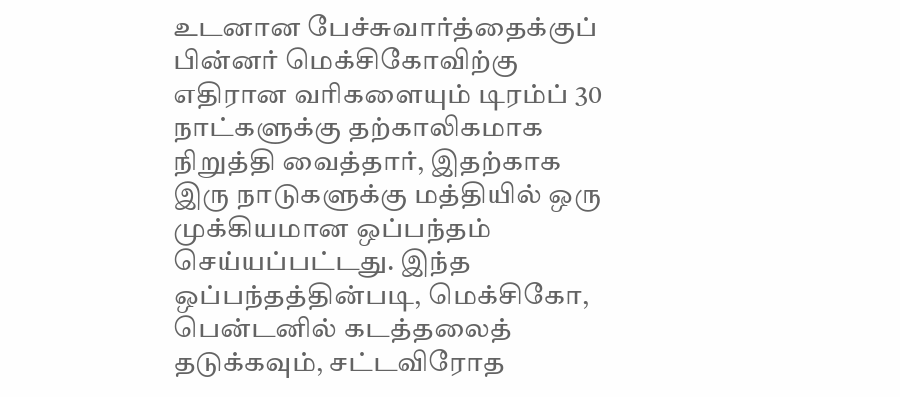உடனான பேச்சுவார்த்தைக்குப் பின்னர் மெக்சிகோவிற்கு எதிரான வரிகளையும் டிரம்ப் 30 நாட்களுக்கு தற்காலிகமாக நிறுத்தி வைத்தார், இதற்காக இரு நாடுகளுக்கு மத்தியில் ஒரு முக்கியமான ஒப்பந்தம் செய்யப்பட்டது. இந்த ஒப்பந்தத்தின்படி, மெக்சிகோ, பென்டனில் கடத்தலைத் தடுக்கவும், சட்டவிரோத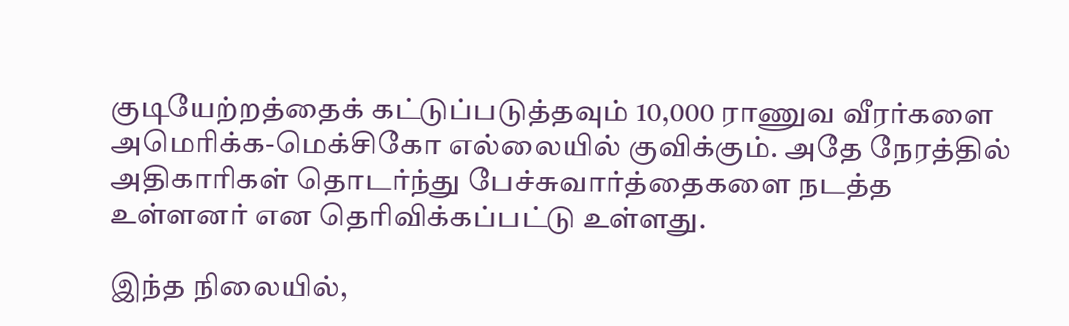குடியேற்றத்தைக் கட்டுப்படுத்தவும் 10,000 ராணுவ வீரர்களை அமெரிக்க-மெக்சிகோ எல்லையில் குவிக்கும். அதே நேரத்தில் அதிகாரிகள் தொடர்ந்து பேச்சுவார்த்தைகளை நடத்த உள்ளனர் என தெரிவிக்கப்பட்டு உள்ளது.

இந்த நிலையில்,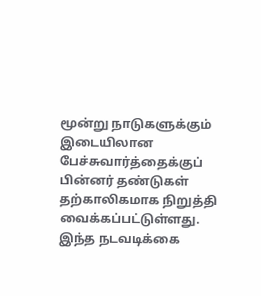மூன்று நாடுகளுக்கும் இடையிலான பேச்சுவார்த்தைக்குப் பின்னர் தண்டுகள் தற்காலிகமாக நிறுத்தி வைக்கப்பட்டுள்ளது. இந்த நடவடிக்கை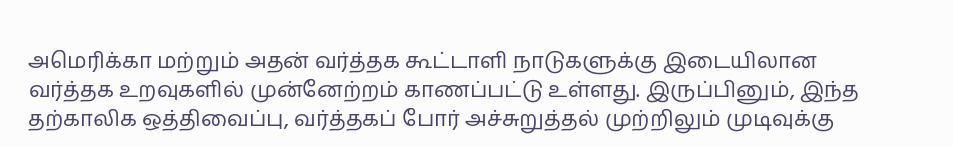அமெரிக்கா மற்றும் அதன் வர்த்தக கூட்டாளி நாடுகளுக்கு இடையிலான வர்த்தக உறவுகளில் முன்னேற்றம் காணப்பட்டு உள்ளது. இருப்பினும், இந்த தற்காலிக ஒத்திவைப்பு, வர்த்தகப் போர் அச்சுறுத்தல் முற்றிலும் முடிவுக்கு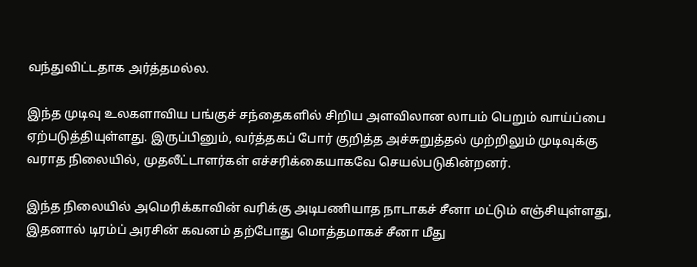வந்துவிட்டதாக அர்த்தமல்ல.

இந்த முடிவு உலகளாவிய பங்குச் சந்தைகளில் சிறிய அளவிலான லாபம் பெறும் வாய்ப்பை ஏற்படுத்தியுள்ளது. இருப்பினும், வர்த்தகப் போர் குறித்த அச்சுறுத்தல் முற்றிலும் முடிவுக்கு வராத நிலையில், முதலீட்டாளர்கள் எச்சரிக்கையாகவே செயல்படுகின்றனர்.

இந்த நிலையில் அமெரிக்காவின் வரிக்கு அடிபணியாத நாடாகச் சீனா மட்டும் எஞ்சியுள்ளது, இதனால் டிரம்ப் அரசின் கவனம் தற்போது மொத்தமாகச் சீனா மீது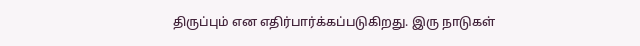திருப்பும் என எதிர்பார்க்கப்படுகிறது. இரு நாடுகள்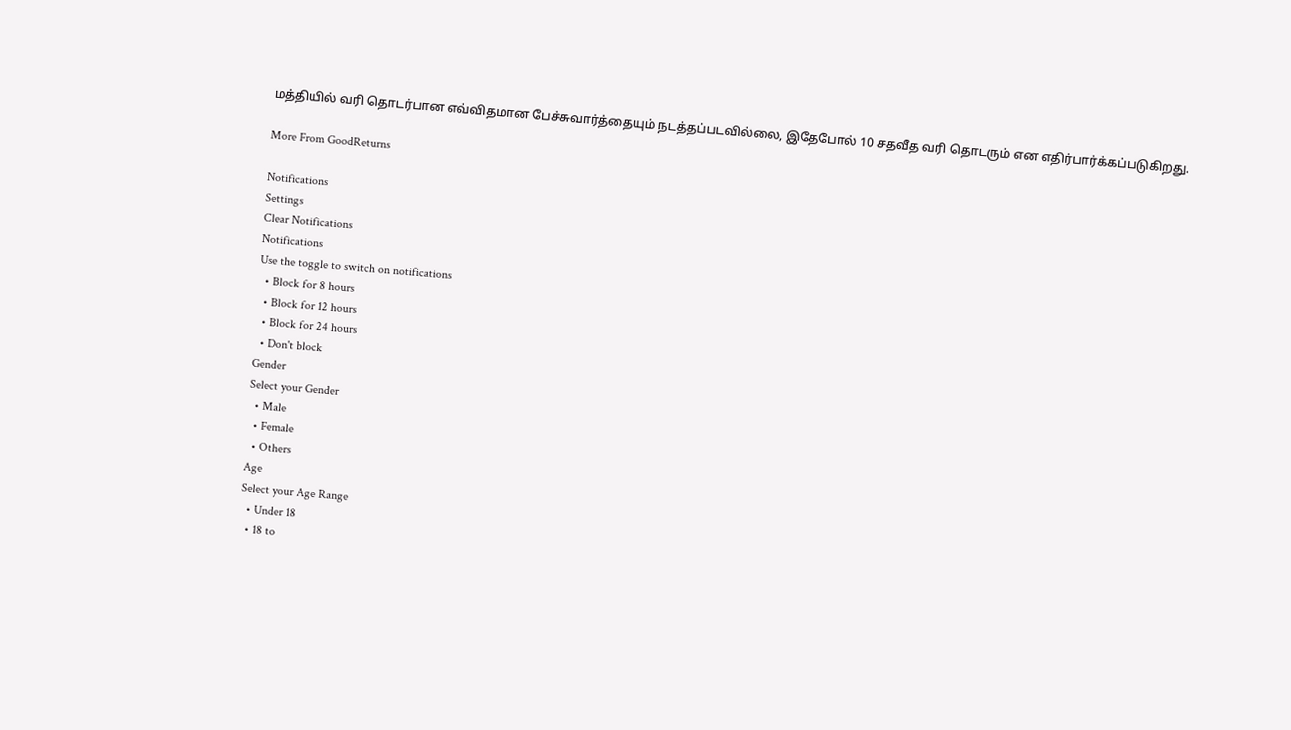மத்தியில் வரி தொடர்பான எவ்விதமான பேச்சுவார்த்தையும் நடத்தப்படவில்லை, இதேபோல் 10 சதவீத வரி தொடரும் என எதிர்பார்க்கப்படுகிறது.

More From GoodReturns

Notifications
Settings
Clear Notifications
Notifications
Use the toggle to switch on notifications
  • Block for 8 hours
  • Block for 12 hours
  • Block for 24 hours
  • Don't block
Gender
Select your Gender
  • Male
  • Female
  • Others
Age
Select your Age Range
  • Under 18
  • 18 to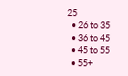25
  • 26 to 35
  • 36 to 45
  • 45 to 55
  • 55+